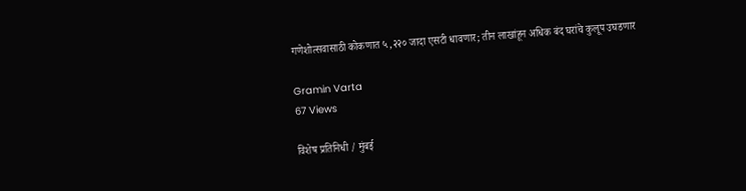गणेशोत्सवासाठी कोकणात ५,२२० जादा एसटी धावणार; तीन लाखांहून अधिक बंद घरांचे कुलूप उघडणार

Gramin Varta
67 Views

विशेष प्रतिनिधी / मुंबई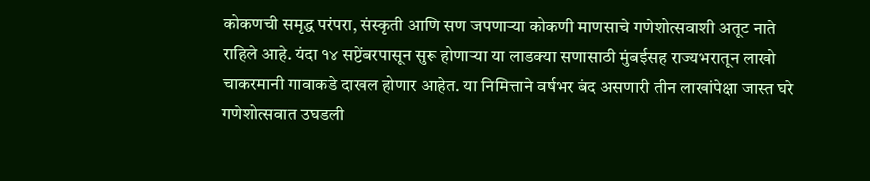कोकणची समृद्ध परंपरा, संस्कृती आणि सण जपणाऱ्या कोकणी माणसाचे गणेशोत्सवाशी अतूट नाते राहिले आहे. यंदा १४ सप्टेंबरपासून सुरू होणाऱ्या या लाडक्या सणासाठी मुंबईसह राज्यभरातून लाखो चाकरमानी गावाकडे दाखल होणार आहेत. या निमित्ताने वर्षभर बंद असणारी तीन लाखांपेक्षा जास्त घरे गणेशोत्सवात उघडली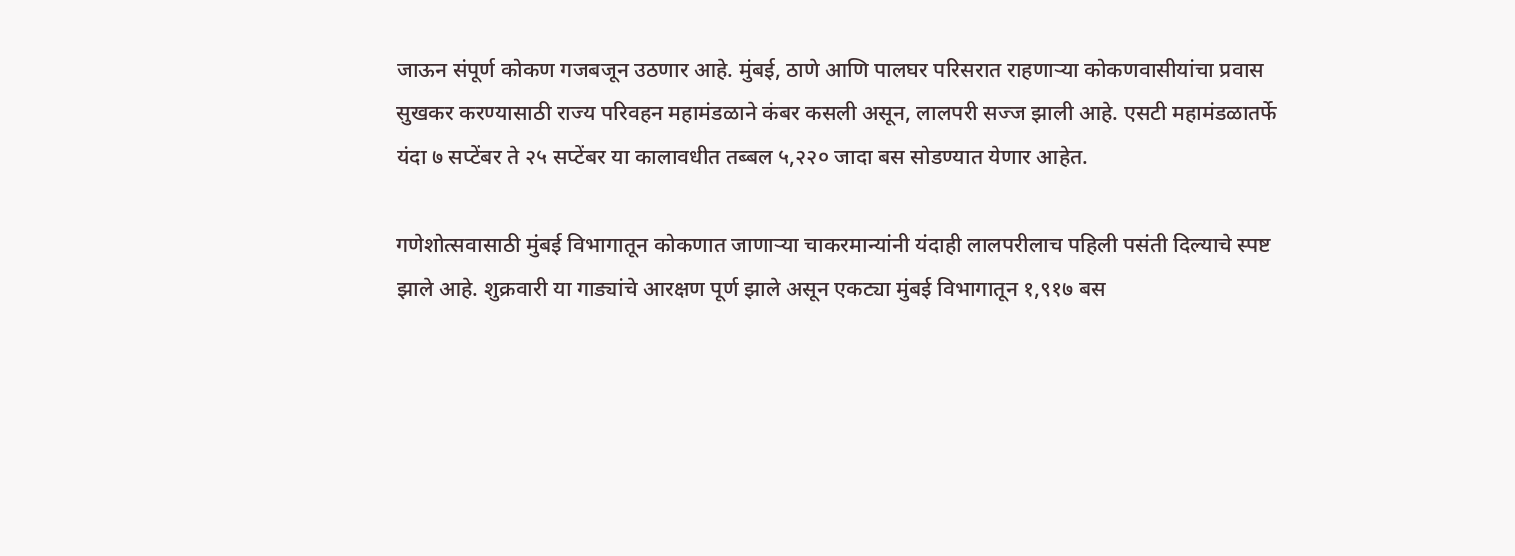जाऊन संपूर्ण कोकण गजबजून उठणार आहे. मुंबई, ठाणे आणि पालघर परिसरात राहणाऱ्या कोकणवासीयांचा प्रवास सुखकर करण्यासाठी राज्य परिवहन महामंडळाने कंबर कसली असून, लालपरी सज्ज झाली आहे. एसटी महामंडळातर्फे यंदा ७ सप्टेंबर ते २५ सप्टेंबर या कालावधीत तब्बल ५,२२० जादा बस सोडण्यात येणार आहेत.

गणेशोत्सवासाठी मुंबई विभागातून कोकणात जाणाऱ्या चाकरमान्यांनी यंदाही लालपरीलाच पहिली पसंती दिल्याचे स्पष्ट झाले आहे. शुक्रवारी या गाड्यांचे आरक्षण पूर्ण झाले असून एकट्या मुंबई विभागातून १,९१७ बस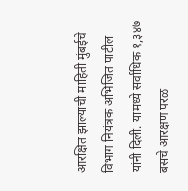आरक्षित झाल्याची माहिती मुंबईचे विभाग नियंत्रक अभिजित पाटील यांनी दिली. यामध्ये सर्वाधिक १,३४७ बसचे आरक्षण परळ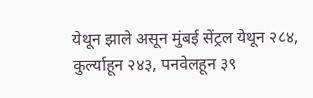येथून झाले असून मुंबई सेंट्रल येथून २८४, कुर्ल्याहून २४३, पनवेलहून ३९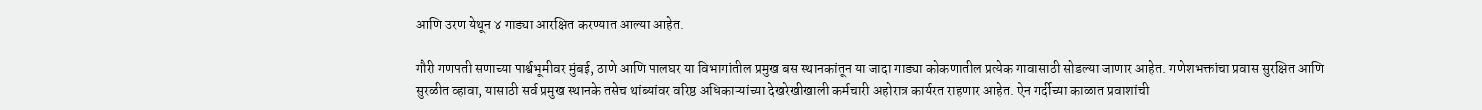आणि उरण येथून ४ गाड्या आरक्षित करण्यात आल्या आहेत.

गौरी गणपती सणाच्या पार्श्वभूमीवर मुंबई, ठाणे आणि पालघर या विभागांतील प्रमुख बस स्थानकांतून या जादा गाड्या कोकणातील प्रत्येक गावासाठी सोडल्या जाणार आहेत. गणेशभक्तांचा प्रवास सुरक्षित आणि सुरळीत व्हावा, यासाठी सर्व प्रमुख स्थानके तसेच थांब्यांवर वरिष्ठ अधिकाऱ्यांच्या देखरेखीखाली कर्मचारी अहोरात्र कार्यरत राहणार आहेत. ऐन गर्दीच्या काळात प्रवाशांची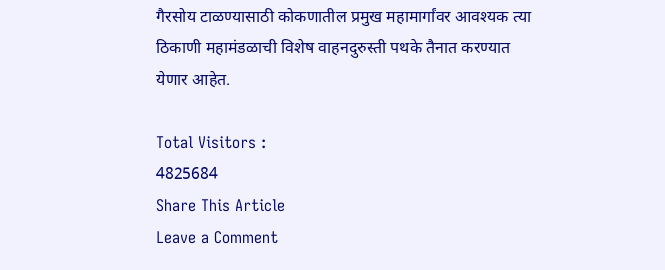गैरसोय टाळण्यासाठी कोकणातील प्रमुख महामार्गांवर आवश्यक त्या ठिकाणी महामंडळाची विशेष वाहनदुरुस्ती पथके तैनात करण्यात येणार आहेत.

Total Visitors :
4825684
Share This Article
Leave a Comment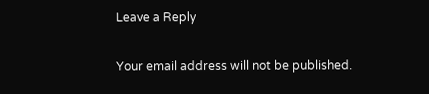Leave a Reply

Your email address will not be published.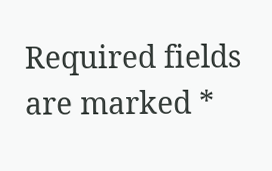Required fields are marked *